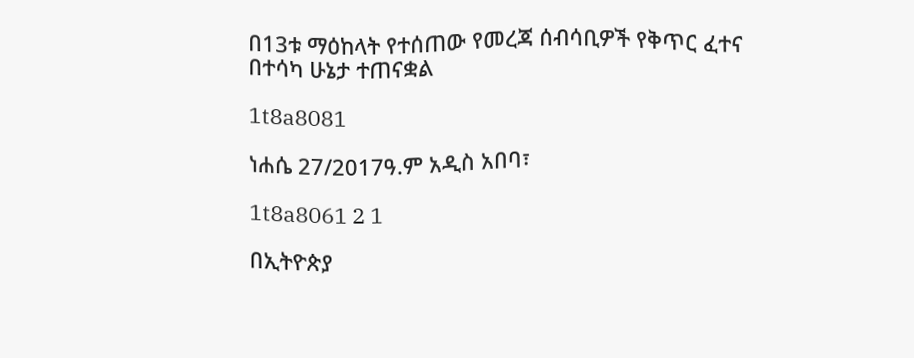በ13ቱ ማዕከላት የተሰጠው የመረጃ ሰብሳቢዎች የቅጥር ፈተና በተሳካ ሁኔታ ተጠናቋል

1t8a8081

ነሐሴ 27/2017ዓ.ም አዲስ አበባ፣

1t8a8061 2 1

በኢትዮጵያ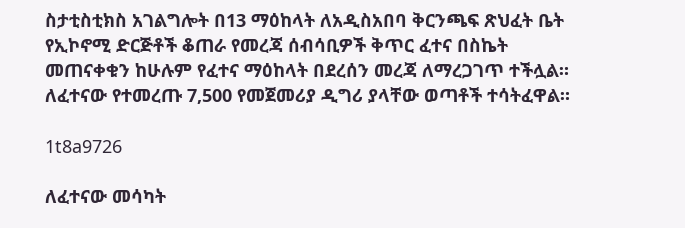ስታቲስቲክስ አገልግሎት በ13 ማዕከላት ለአዲስአበባ ቅርንጫፍ ጽህፈት ቤት የኢኮኖሚ ድርጅቶች ቆጠራ የመረጃ ሰብሳቢዎች ቅጥር ፈተና በስኬት መጠናቀቁን ከሁሉም የፈተና ማዕከላት በደረሰን መረጃ ለማረጋገጥ ተችሏል። ለፈተናው የተመረጡ 7,500 የመጀመሪያ ዲግሪ ያላቸው ወጣቶች ተሳትፈዋል።

1t8a9726

ለፈተናው መሳካት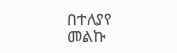በተለያየ መልኩ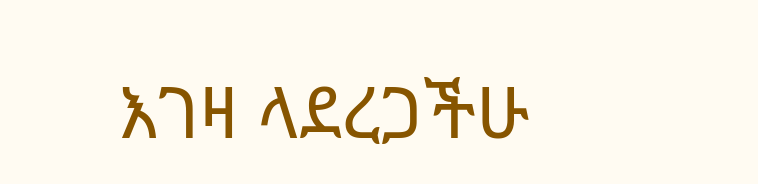እገዛ ላደረጋችሁ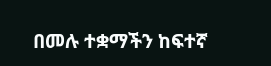በመሉ ተቋማችን ከፍተኛ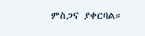ምስጋና ያቀርባል።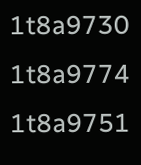1t8a9730
1t8a9774
1t8a9751